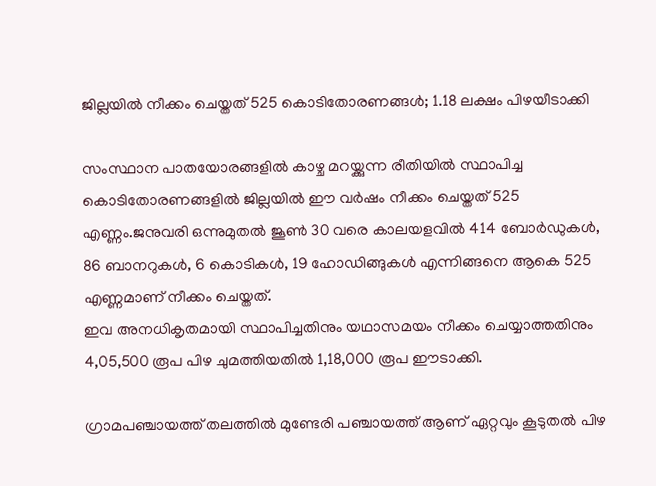ജില്ലയിൽ നീക്കം ചെയ്തത് 525 കൊടിതോരണങ്ങൾ; 1.18 ലക്ഷം പിഴയീടാക്കി

സംസ്ഥാന പാതയോരങ്ങളിൽ കാഴ്ച മറയ്ക്കുന്ന രീതിയിൽ സ്ഥാപിച്ച കൊടിതോരണങ്ങളിൽ ജില്ലയിൽ ഈ വർഷം നീക്കം ചെയ്തത് 525 എണ്ണം.ജനുവരി ഒന്നുമുതൽ ജൂൺ 30 വരെ കാലയളവിൽ 414 ബോർഡുകൾ, 86 ബാനറുകൾ, 6 കൊടികൾ, 19 ഹോഡിങ്ങുകൾ എന്നിങ്ങനെ ആകെ 525 എണ്ണമാണ് നീക്കം ചെയ്തത്.
ഇവ അനധികൃതമായി സ്ഥാപിച്ചതിനും യഥാസമയം നീക്കം ചെയ്യാത്തതിനും 4,05,500 രൂപ പിഴ ചുമത്തിയതിൽ 1,18,000 രൂപ ഈടാക്കി.

ഗ്രാമപഞ്ചായത്ത് തലത്തിൽ മുണ്ടേരി പഞ്ചായത്ത് ആണ് ഏറ്റവും കൂടുതൽ പിഴ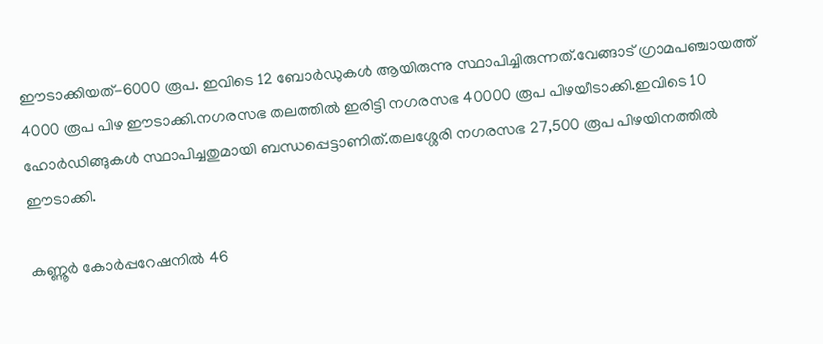ഈടാക്കിയത്-6000 രൂപ. ഇവിടെ 12 ബോർഡുകൾ ആയിരുന്നു സ്ഥാപിച്ചിരുന്നത്.വേങ്ങാട് ഗ്രാമപഞ്ചായത്ത് 4000 രൂപ പിഴ ഈടാക്കി.നഗരസഭ തലത്തിൽ ഇരിട്ടി നഗരസഭ 40000 രൂപ പിഴയീടാക്കി.ഇവിടെ 10 ഹോർഡിങ്ങുകൾ സ്ഥാപിച്ചതുമായി ബന്ധപ്പെട്ടാണിത്.തലശ്ശേരി നഗരസഭ 27,500 രൂപ പിഴയിനത്തിൽ ഈടാക്കി.

കണ്ണൂർ കോർപ്പറേഷനിൽ 46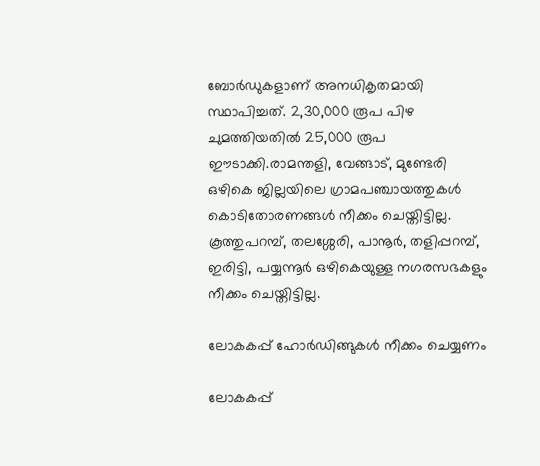ബോർഡുകളാണ് അനധികൃതമായി സ്ഥാപിച്ചത്. 2,30,000 രൂപ പിഴ ചുമത്തിയതിൽ 25,000 രൂപ ഈടാക്കി.രാമന്തളി, വേങ്ങാട്, മുണ്ടേരി ഒഴികെ ജില്ലയിലെ ഗ്രാമപഞ്ചായത്തുകൾ കൊടിതോരണങ്ങൾ നീക്കം ചെയ്തിട്ടില്ല. കൂത്തുപറമ്പ്, തലശ്ശേരി, പാനൂർ, തളിപ്പറമ്പ്, ഇരിട്ടി, പയ്യന്നൂർ ഒഴികെയുള്ള നഗരസഭകളും നീക്കം ചെയ്തിട്ടില്ല.

ലോകകപ്പ് ഹോർഡിങ്ങുകൾ നീക്കം ചെയ്യണം

ലോകകപ്പ്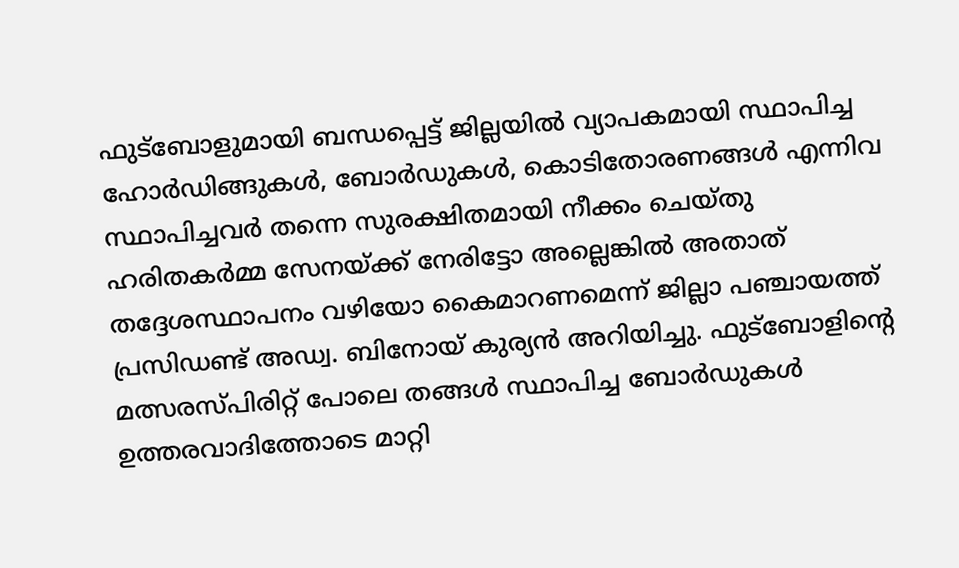ഫുട്ബോളുമായി ബന്ധപ്പെട്ട് ജില്ലയിൽ വ്യാപകമായി സ്ഥാപിച്ച ഹോർഡിങ്ങുകൾ, ബോർഡുകൾ, കൊടിതോരണങ്ങൾ എന്നിവ
സ്ഥാപിച്ചവർ തന്നെ സുരക്ഷിതമായി നീക്കം ചെയ്തു ഹരിതകർമ്മ സേനയ്ക്ക് നേരിട്ടോ അല്ലെങ്കിൽ അതാത് തദ്ദേശസ്ഥാപനം വഴിയോ കൈമാറണമെന്ന് ജില്ലാ പഞ്ചായത്ത് പ്രസിഡണ്ട് അഡ്വ. ബിനോയ് കുര്യൻ അറിയിച്ചു. ഫുട്ബോളിന്റെ മത്സരസ്പിരിറ്റ്‌ പോലെ തങ്ങൾ സ്ഥാപിച്ച ബോർഡുകൾ ഉത്തരവാദിത്തോടെ മാറ്റി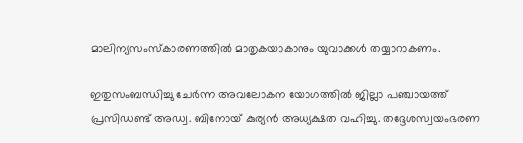മാലിന്യസംസ്കാരണത്തിൽ മാതൃകയാകാനും യുവാക്കൾ തയ്യാറാകണം.

ഇതുസംബന്ധിച്ചു ചേർന്ന അവലോകന യോഗത്തിൽ ജില്ലാ പഞ്ചായത്ത് പ്രസിഡണ്ട് അഡ്വ. ബിനോയ് കുര്യൻ അധ്യക്ഷത വഹിച്ചു. തദ്ദേശസ്വയംഭരണ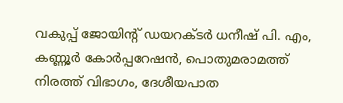വകുപ്പ് ജോയിന്റ് ഡയറക്ടർ ധനീഷ് പി. എം, കണ്ണൂർ കോർപ്പറേഷൻ, പൊതുമരാമത്ത് നിരത്ത് വിഭാഗം, ദേശീയപാത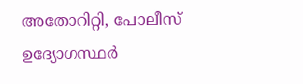അതോറിറ്റി, പോലീസ് ഉദ്യോഗസ്ഥർ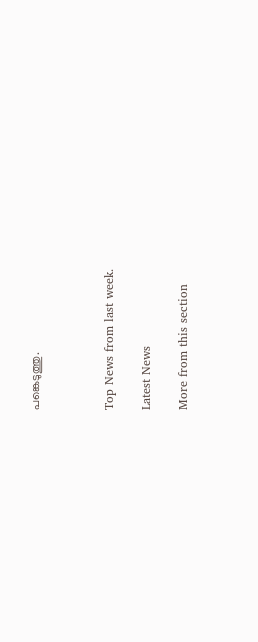പങ്കെടുത്തു.



Top News from last week.

Latest News

More from this section